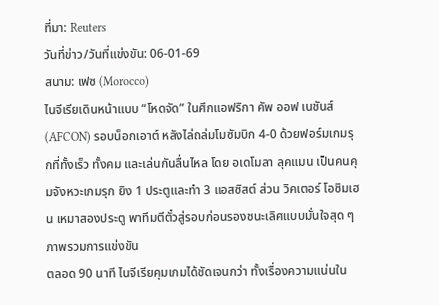ที่มา: Reuters
วันที่ข่าว/วันที่แข่งขัน: 06-01-69
สนาม: เฟซ (Morocco)
ไนจีเรียเดินหน้าแบบ “โหดจัด” ในศึกแอฟริกา คัพ ออฟ เนชันส์ (AFCON) รอบน็อกเอาต์ หลังไล่ถล่มโมซัมบิก 4-0 ด้วยฟอร์มเกมรุกที่ทั้งเร็ว ทั้งคม และเล่นกันลื่นไหล โดย อเดโมลา ลุคแมน เป็นคนคุมจังหวะเกมรุก ยิง 1 ประตูและทำ 3 แอสซิสต์ ส่วน วิคเตอร์ โอซิมเฮน เหมาสองประตู พาทีมตีตั๋วสู่รอบก่อนรองชนะเลิศแบบมั่นใจสุด ๆ
ภาพรวมการแข่งขัน
ตลอด 90 นาที ไนจีเรียคุมเกมได้ชัดเจนกว่า ทั้งเรื่องความแน่นใน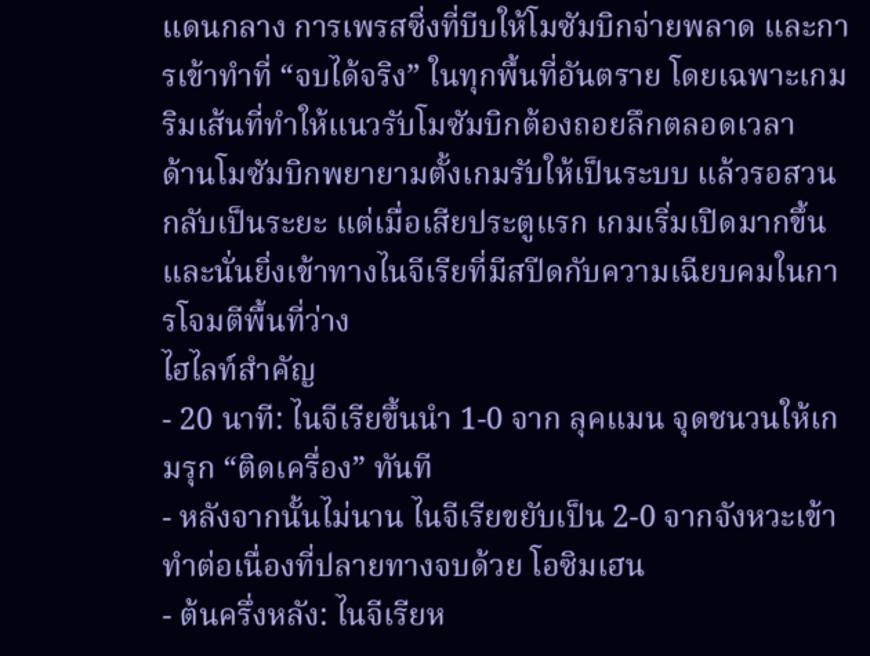แดนกลาง การเพรสซิ่งที่บีบให้โมซัมบิกจ่ายพลาด และการเข้าทำที่ “จบได้จริง” ในทุกพื้นที่อันตราย โดยเฉพาะเกมริมเส้นที่ทำให้แนวรับโมซัมบิกต้องถอยลึกตลอดเวลา
ด้านโมซัมบิกพยายามตั้งเกมรับให้เป็นระบบ แล้วรอสวนกลับเป็นระยะ แต่เมื่อเสียประตูแรก เกมเริ่มเปิดมากขึ้น และนั่นยิ่งเข้าทางไนจีเรียที่มีสปีดกับความเฉียบคมในการโจมตีพื้นที่ว่าง
ไฮไลท์สำคัญ
- 20 นาที: ไนจีเรียขึ้นนำ 1-0 จาก ลุคแมน จุดชนวนให้เกมรุก “ติดเครื่อง” ทันที
- หลังจากนั้นไม่นาน ไนจีเรียขยับเป็น 2-0 จากจังหวะเข้าทำต่อเนื่องที่ปลายทางจบด้วย โอซิมเฮน
- ต้นครึ่งหลัง: ไนจีเรียห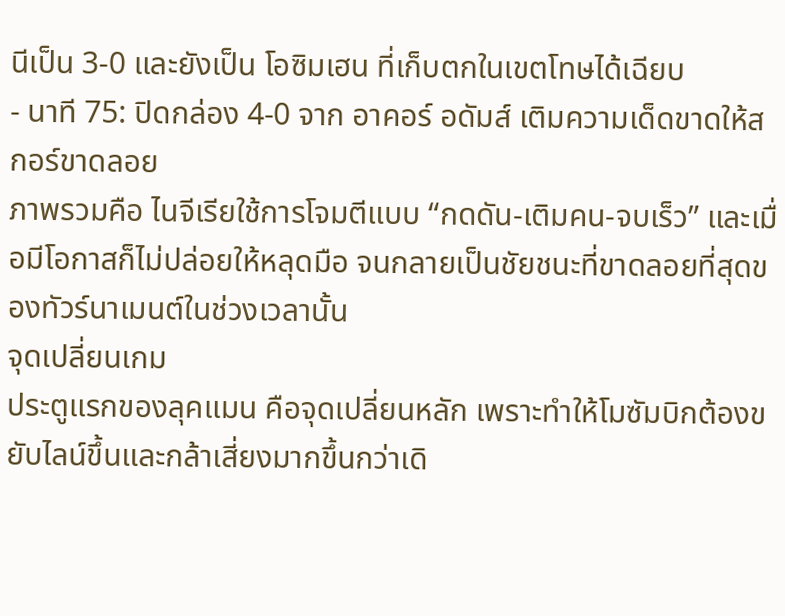นีเป็น 3-0 และยังเป็น โอซิมเฮน ที่เก็บตกในเขตโทษได้เฉียบ
- นาที 75: ปิดกล่อง 4-0 จาก อาคอร์ อดัมส์ เติมความเด็ดขาดให้สกอร์ขาดลอย
ภาพรวมคือ ไนจีเรียใช้การโจมตีแบบ “กดดัน-เติมคน-จบเร็ว” และเมื่อมีโอกาสก็ไม่ปล่อยให้หลุดมือ จนกลายเป็นชัยชนะที่ขาดลอยที่สุดของทัวร์นาเมนต์ในช่วงเวลานั้น
จุดเปลี่ยนเกม
ประตูแรกของลุคแมน คือจุดเปลี่ยนหลัก เพราะทำให้โมซัมบิกต้องขยับไลน์ขึ้นและกล้าเสี่ยงมากขึ้นกว่าเดิ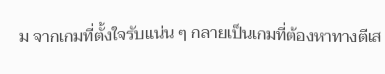ม จากเกมที่ตั้งใจรับแน่น ๆ กลายเป็นเกมที่ต้องหาทางตีเส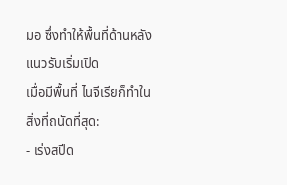มอ ซึ่งทำให้พื้นที่ด้านหลังแนวรับเริ่มเปิด
เมื่อมีพื้นที่ ไนจีเรียก็ทำในสิ่งที่ถนัดที่สุด:
- เร่งสปีด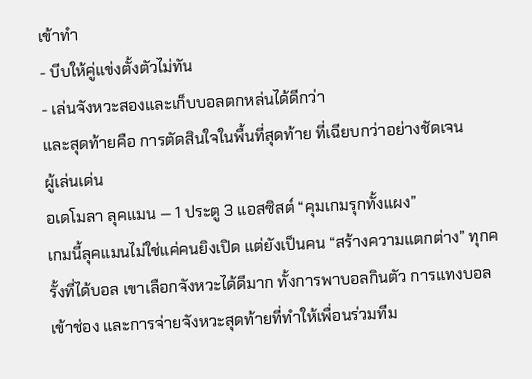เข้าทำ
- บีบให้คู่แข่งตั้งตัวไม่ทัน
- เล่นจังหวะสองและเก็บบอลตกหล่นได้ดีกว่า
และสุดท้ายคือ การตัดสินใจในพื้นที่สุดท้าย ที่เฉียบกว่าอย่างชัดเจน
ผู้เล่นเด่น
อเดโมลา ลุคแมน — 1 ประตู 3 แอสซิสต์ “คุมเกมรุกทั้งแผง”
เกมนี้ลุคแมนไม่ใช่แค่คนยิงเปิด แต่ยังเป็นคน “สร้างความแตกต่าง” ทุกครั้งที่ได้บอล เขาเลือกจังหวะได้ดีมาก ทั้งการพาบอลกินตัว การแทงบอลเข้าช่อง และการจ่ายจังหวะสุดท้ายที่ทำให้เพื่อนร่วมทีม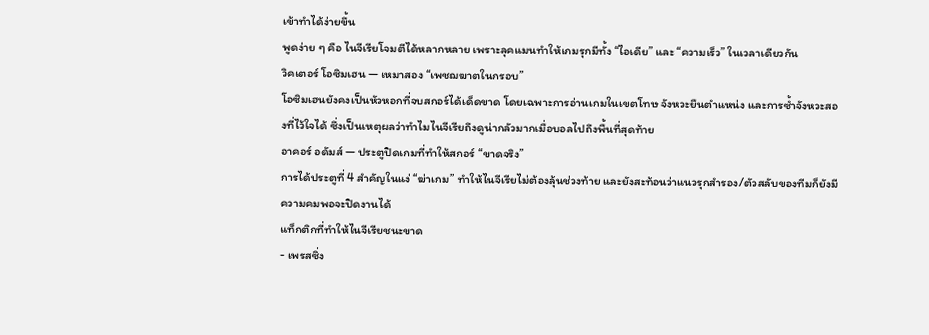เข้าทำได้ง่ายขึ้น
พูดง่าย ๆ คือ ไนจีเรียโจมตีได้หลากหลาย เพราะลุคแมนทำให้เกมรุกมีทั้ง “ไอเดีย” และ “ความเร็ว” ในเวลาเดียวกัน
วิคเตอร์ โอซิมเฮน — เหมาสอง “เพชฌฆาตในกรอบ”
โอซิมเฮนยังคงเป็นหัวหอกที่จบสกอร์ได้เด็ดขาด โดยเฉพาะการอ่านเกมในเขตโทษ จังหวะยืนตำแหน่ง และการซ้ำจังหวะสองที่ไว้ใจได้ ซึ่งเป็นเหตุผลว่าทำไมไนจีเรียถึงดูน่ากลัวมากเมื่อบอลไปถึงพื้นที่สุดท้าย
อาคอร์ อดัมส์ — ประตูปิดเกมที่ทำให้สกอร์ “ขาดจริง”
การได้ประตูที่ 4 สำคัญในแง่ “ฆ่าเกม” ทำให้ไนจีเรียไม่ต้องลุ้นช่วงท้าย และยังสะท้อนว่าแนวรุกสำรอง/ตัวสลับของทีมก็ยังมีความคมพอจะปิดงานได้
แท็กติกที่ทำให้ไนจีเรียชนะขาด
- เพรสซิ่ง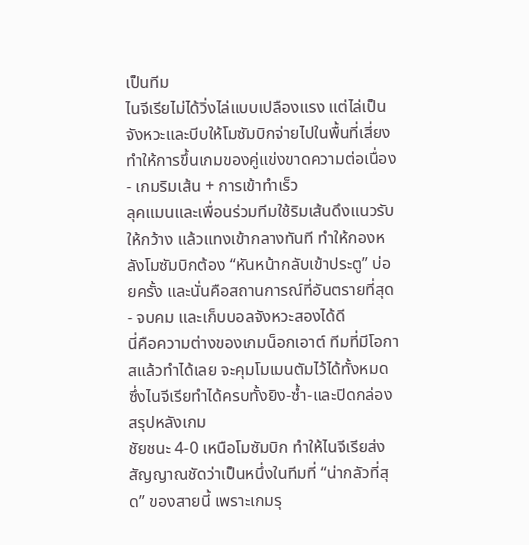เป็นทีม
ไนจีเรียไม่ได้วิ่งไล่แบบเปลืองแรง แต่ไล่เป็นจังหวะและบีบให้โมซัมบิกจ่ายไปในพื้นที่เสี่ยง ทำให้การขึ้นเกมของคู่แข่งขาดความต่อเนื่อง - เกมริมเส้น + การเข้าทำเร็ว
ลุคแมนและเพื่อนร่วมทีมใช้ริมเส้นดึงแนวรับให้กว้าง แล้วแทงเข้ากลางทันที ทำให้กองหลังโมซัมบิกต้อง “หันหน้ากลับเข้าประตู” บ่อยครั้ง และนั่นคือสถานการณ์ที่อันตรายที่สุด - จบคม และเก็บบอลจังหวะสองได้ดี
นี่คือความต่างของเกมน็อกเอาต์ ทีมที่มีโอกาสแล้วทำได้เลย จะคุมโมเมนตัมไว้ได้ทั้งหมด ซึ่งไนจีเรียทำได้ครบทั้งยิง-ซ้ำ-และปิดกล่อง
สรุปหลังเกม
ชัยชนะ 4-0 เหนือโมซัมบิก ทำให้ไนจีเรียส่งสัญญาณชัดว่าเป็นหนึ่งในทีมที่ “น่ากลัวที่สุด” ของสายนี้ เพราะเกมรุ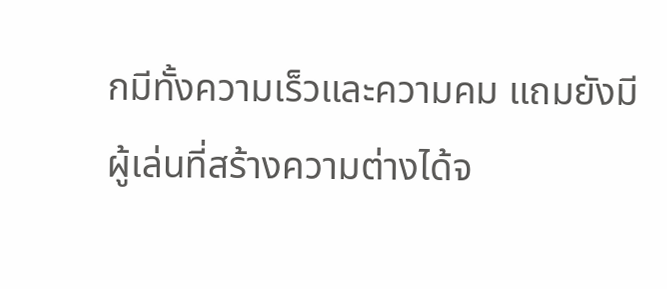กมีทั้งความเร็วและความคม แถมยังมีผู้เล่นที่สร้างความต่างได้จ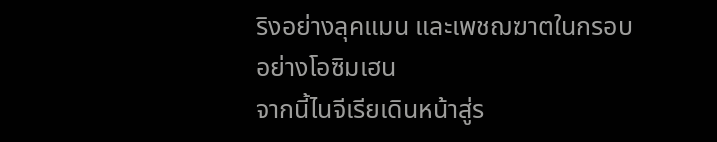ริงอย่างลุคแมน และเพชฌฆาตในกรอบอย่างโอซิมเฮน
จากนี้ไนจีเรียเดินหน้าสู่ร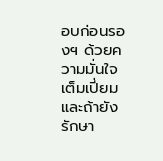อบก่อนรองฯ ด้วยความมั่นใจเต็มเปี่ยม และถ้ายังรักษา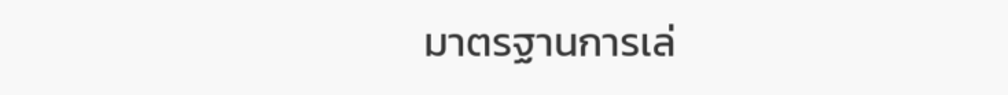มาตรฐานการเล่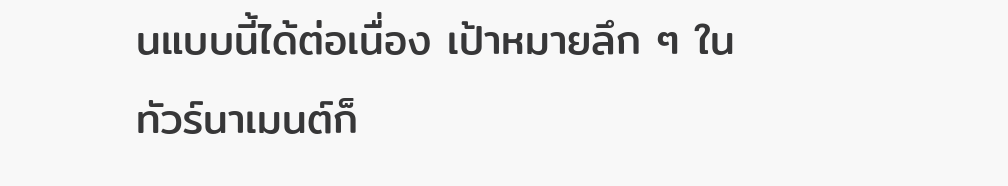นแบบนี้ได้ต่อเนื่อง เป้าหมายลึก ๆ ในทัวร์นาเมนต์ก็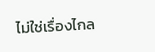ไม่ใช่เรื่องไกล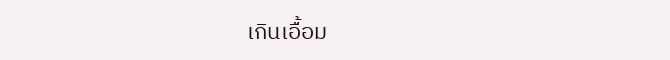เกินเอื้อม